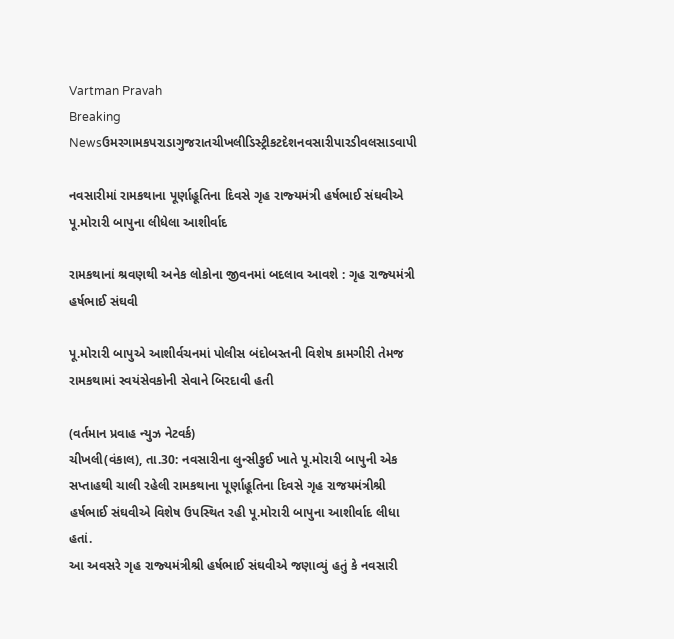Vartman Pravah
Breaking Newsઉમરગામકપરાડાગુજરાતચીખલીડિસ્ટ્રીકટદેશનવસારીપારડીવલસાડવાપી

નવસારીમાં રામકથાના પૂર્ણાહૂતિના દિવસે ગૃહ રાજ્‍યમંત્રી હર્ષભાઈ સંઘવીએ પૂ.મોરારી બાપુના લીધેલા આશીર્વાદ

રામકથાનાં શ્રવણથી અનેક લોકોના જીવનમાં બદલાવ આવશે : ગૃહ રાજ્‍યમંત્રી હર્ષભાઈ સંઘવી

પૂ.મોરારી બાપુએ આશીર્વચનમાં પોલીસ બંદોબસ્‍તની વિશેષ કામગીરી તેમજ રામકથામાં સ્‍વયંસેવકોની સેવાને બિરદાવી હતી

(વર્તમાન પ્રવાહ ન્‍યુઝ નેટવર્ક)
ચીખલી(વંકાલ), તા.30: નવસારીના લુન્‍સીકુઈ ખાતે પૂ.મોરારી બાપુની એક સપ્તાહથી ચાલી રહેલી રામકથાના પૂર્ણાહૂતિના દિવસે ગૃહ રાજયમંત્રીશ્રી હર્ષભાઈ સંઘવીએ વિશેષ ઉપસ્‍થિત રહી પૂ.મોરારી બાપુના આશીર્વાદ લીધા હતાં.
આ અવસરે ગૃહ રાજ્‍યમંત્રીશ્રી હર્ષભાઈ સંઘવીએ જણાવ્‍યું હતું કે નવસારી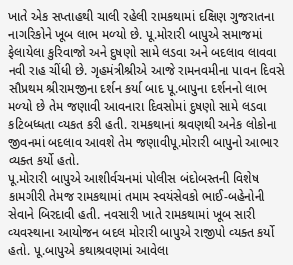ખાતે એક સપ્તાહથી ચાલી રહેલી રામકથામાં દક્ષિણ ગુજરાતના નાગરિકોને ખૂબ લાભ મળ્‍યો છે. પૂ.મોરારી બાપુએ સમાજમાં ફેલાયેલા કુરિવાજો અને દુષણો સામે લડવા અને બદલાવ લાવવા નવી રાહ ચીંધી છે. ગૃહમંત્રીશ્રીએ આજે રામનવમીના પાવન દિવસે સૌપ્રથમ શ્રીરામજીના દર્શન કર્યા બાદ પૂ.બાપુના દર્શનનો લાભ મળ્‍યો છે તેમ જણાવી આવનારા દિવસોમાં દુષણો સામે લડવા કટિબધ્‍ધતા વ્‍યકત કરી હતી. રામકથાનાં શ્રવણથી અનેક લોકોના જીવનમાં બદલાવ આવશે તેમ જણાવીપૂ.મોરારી બાપુનો આભાર વ્‍યક્‍ત કર્યો હતો.
પૂ.મોરારી બાપુએ આશીર્વચનમાં પોલીસ બંદોબસ્‍તની વિશેષ કામગીરી તેમજ રામકથામાં તમામ સ્‍વયંસેવકો ભાઈ-બહેનોની સેવાને બિરદાવી હતી. નવસારી ખાતે રામકથામાં ખૂબ સારી વ્‍યવસ્‍થાના આયોજન બદલ મોરારી બાપુએ રાજીપો વ્‍યક્‍ત કર્યો હતો. પૂ.બાપુએ કથાશ્રવણમાં આવેલા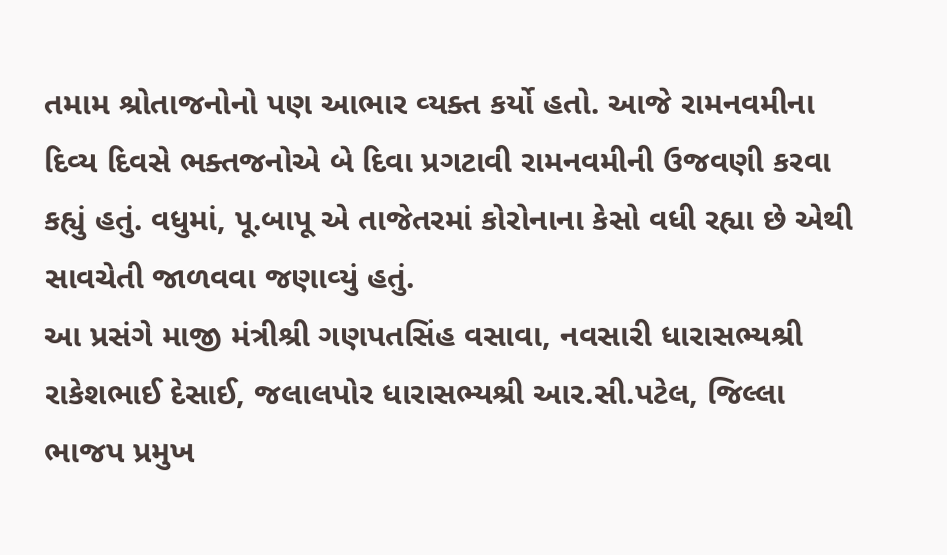તમામ શ્રોતાજનોનો પણ આભાર વ્‍યક્‍ત કર્યો હતો. આજે રામનવમીના દિવ્‍ય દિવસે ભક્‍તજનોએ બે દિવા પ્રગટાવી રામનવમીની ઉજવણી કરવા કહ્યું હતું. વધુમાં, પૂ.બાપૂ એ તાજેતરમાં કોરોનાના કેસો વધી રહ્યા છે એથી સાવચેતી જાળવવા જણાવ્‍યું હતું.
આ પ્રસંગે માજી મંત્રીશ્રી ગણપતસિંહ વસાવા, નવસારી ધારાસભ્‍યશ્રી રાકેશભાઈ દેસાઈ, જલાલપોર ધારાસભ્‍યશ્રી આર.સી.પટેલ, જિલ્લા ભાજપ પ્રમુખ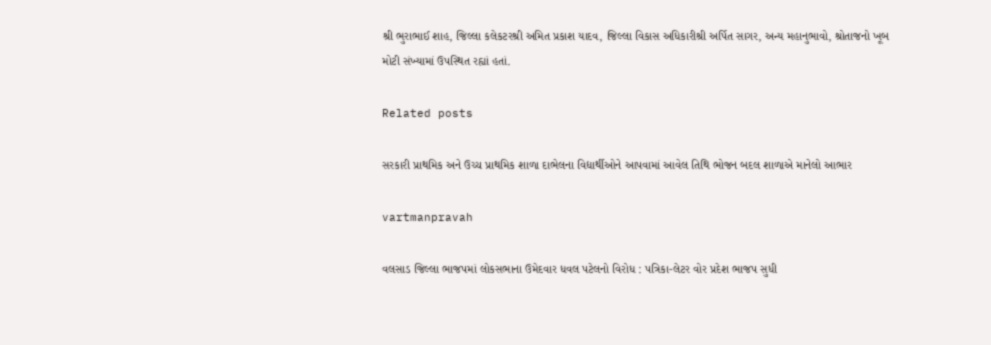શ્રી ભુરાભાઈ શાહ, જિલ્લા કલેકટરશ્રી અમિત પ્રકાશ યાદવ, જિલ્લા વિકાસ અધિકારીશ્રી અર્પિત સાગર, અન્‍ય મહાનુભાવો, શ્રોતાજનો ખૂબ મોટી સંખ્‍યામાં ઉપસ્‍થિત રહ્યાં હતાં.

Related posts

સરકારી પ્રાથમિક અને ઉચ્‍ચ પ્રાથમિક શાળા દાભેલના વિદ્યાર્થીઓને આપવામાં આવેલ તિથિ ભોજન બદલ શાળાએ માનેલો આભાર

vartmanpravah

વલસાડ જિલ્લા ભાજપમાં લોકસભાના ઉમેદવાર ધવલ પટેલનો વિરોધ : પત્રિકા-લેટર વોર પ્રદેશ ભાજપ સુધી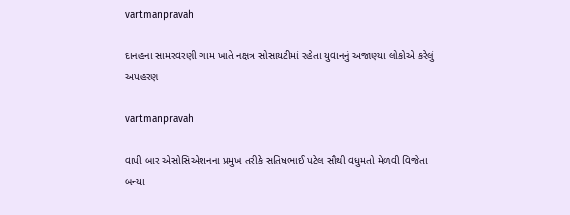vartmanpravah

દાનહના સામરવરણી ગામ ખાતે નક્ષત્ર સોસાયટીમાં રહેતા યુવાનનું અજાણ્‍યા લોકોએ કરેલું અપહરણ

vartmanpravah

વાપી બાર એસોસિએશનના પ્રમુખ તરીકે સતિષભાઈ પટેલ સૌથી વધુમતો મેળવી વિજેતા બન્‍યા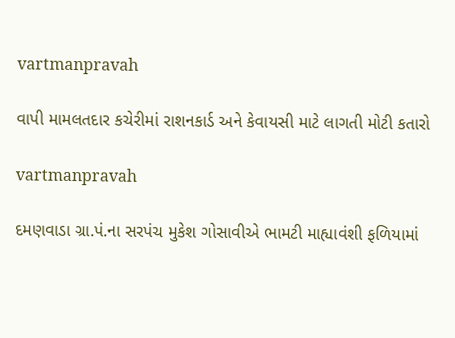vartmanpravah

વાપી મામલતદાર કચેરીમાં રાશનકાર્ડ અને કેવાયસી માટે લાગતી મોટી કતારો

vartmanpravah

દમણવાડા ગ્રા.પં.ના સરપંચ મુકેશ ગોસાવીએ ભામટી માહ્યાવંશી ફળિયામાં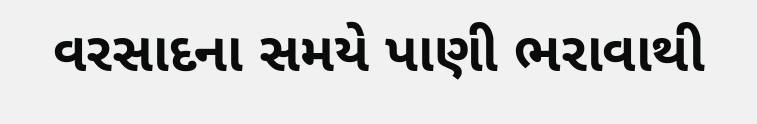વરસાદના સમયે પાણી ભરાવાથી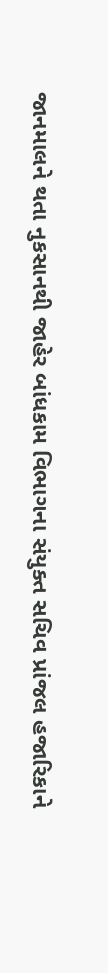જાનમાલને થતા નુકસાનથી જાહેર બાંધકામ વિભાગના સંયુક્‍ત સચિવ પ્રાંજલ હજારિકાને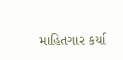માહિતગાર કર્યા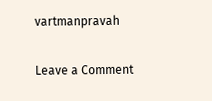vartmanpravah

Leave a Comment